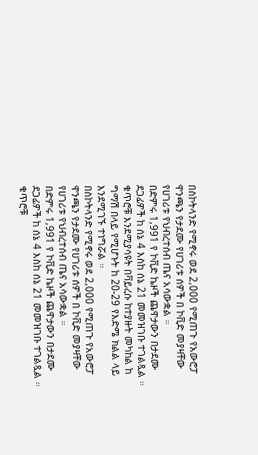በስኮትላንድ የሚኖሩ ወደ 2,000 የሚጠጉ የአውሮፓ ዋንጫን የታደሙ የሀገሪቱ ሰዎች በ ኮቪድ መያዛቸው የሀገሪቱ የህብረተሰብ ጤና አሳውቋል ።
በድምሩ 1,991 የ ኮቪድ ኬዞች ጨዋታውን በታደሙ ደጋፊዎች ከ ሰኔ 4 እስከ ሰኔ 21 መመዝገቡ ተገልጿል ።
ቁጥሮቹ እንደሚያሳዩት በቫይረሱ ከተያዙት መካከል ከ ግማሽ በላይ የሚሆኑት ከ 20-29 የእድሜ ክልል ላይ እንደሚገኙ ተነግሯል ።
በስኮትላንድ የሚኖሩ ወደ 2,000 የሚጠጉ የአውሮፓ ዋንጫን የታደሙ የሀገሪቱ ሰዎች በ ኮቪድ መያዛቸው የሀገሪቱ የህብረተሰብ ጤና አሳውቋል ።
በድምሩ 1,991 የ ኮቪድ ኬዞች ጨዋታውን በታደሙ ደጋፊዎች ከ ሰኔ 4 እስከ ሰኔ 21 መመዝገቡ ተገልጿል ።
ቁጥሮቹ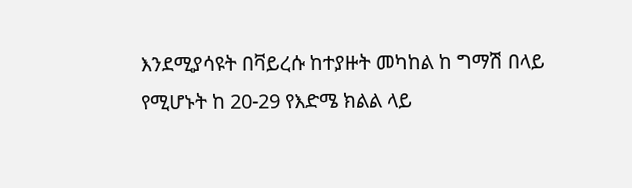እንደሚያሳዩት በቫይረሱ ከተያዙት መካከል ከ ግማሽ በላይ የሚሆኑት ከ 20-29 የእድሜ ክልል ላይ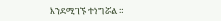እንደሚገኙ ተነግሯል ።